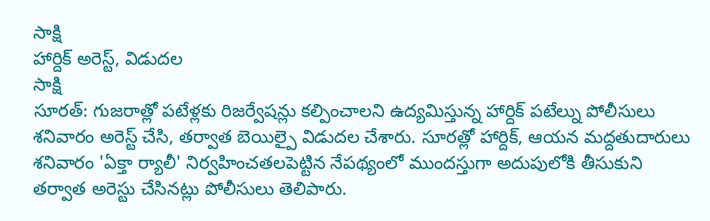సాక్షి
హార్దిక్ అరెస్ట్, విడుదల
సాక్షి
సూరత్: గుజరాత్లో పటేళ్లకు రిజర్వేషన్లు కల్పించాలని ఉద్యమిస్తున్న హార్దిక్ పటేల్ను పోలీసులు శనివారం అరెస్ట్ చేసి, తర్వాత బెయిల్పై విడుదల చేశారు. సూరత్లో హార్దిక్, ఆయన మద్దతుదారులు శనివారం 'ఏక్తా ర్యాలీ' నిర్వహించతలపెట్టిన నేపథ్యంలో ముందస్తుగా అదుపులోకి తీసుకుని తర్వాత అరెస్టు చేసినట్లు పోలీసులు తెలిపారు.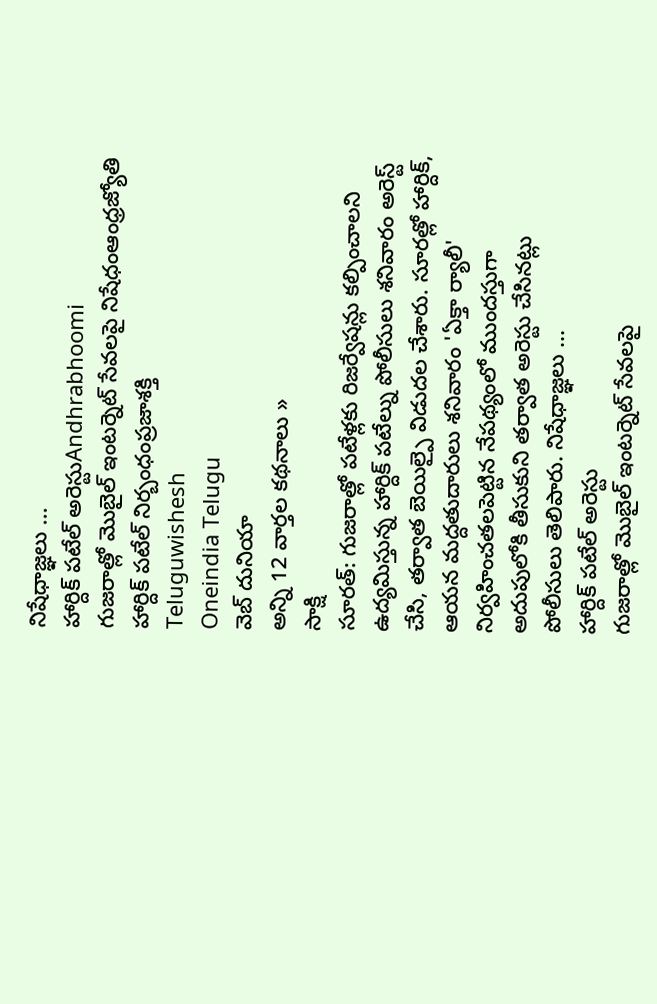నిషేధాజ్ఞలు ...
హార్దిక్ పటేల్ అరెస్టుAndhrabhoomi
గుజరాత్లో మొబైల్ ఇంటర్నెట్ సేవలపై నిషేధంఆంధ్రజ్యోతి
హార్దిక్ పటేల్ నిర్బంధంప్రజాశక్తి
Teluguwishesh
Oneindia Telugu
వెబ్ దునియా
అన్ని 12 వార్తల కథనాలు »
సాక్షి
సూరత్: గుజరాత్లో పటేళ్లకు రిజర్వేషన్లు కల్పించాలని ఉద్యమిస్తున్న హార్దిక్ పటేల్ను పోలీసులు శనివారం అరెస్ట్ చేసి, తర్వాత బెయిల్పై విడుదల చేశారు. సూరత్లో హార్దిక్, ఆయన మద్దతుదారులు శనివారం 'ఏక్తా ర్యాలీ' నిర్వహించతలపెట్టిన నేపథ్యంలో ముందస్తుగా అదుపులోకి తీసుకుని తర్వాత అరెస్టు చేసినట్లు పోలీసులు తెలిపారు. నిషేధాజ్ఞలు ...
హార్దిక్ పటేల్ అరెస్టు
గుజరాత్లో మొబైల్ ఇంటర్నెట్ సేవలపై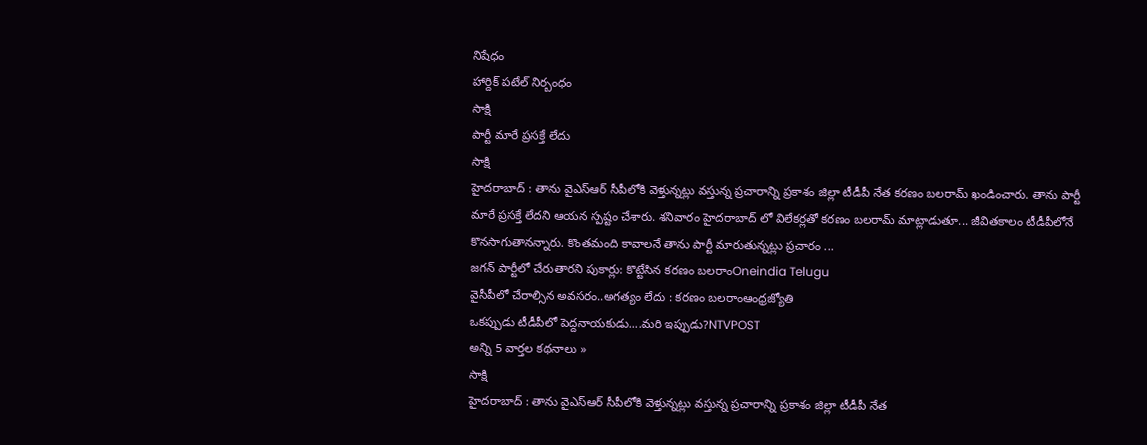నిషేధం
హార్దిక్ పటేల్ నిర్బంధం
సాక్షి
పార్టీ మారే ప్రసక్తే లేదు
సాక్షి
హైదరాబాద్ : తాను వైఎస్ఆర్ సీపీలోకి వెళ్తున్నట్లు వస్తున్న ప్రచారాన్ని ప్రకాశం జిల్లా టీడీపీ నేత కరణం బలరామ్ ఖండించారు. తాను పార్టీ మారే ప్రసక్తే లేదని ఆయన స్పష్టం చేశారు. శనివారం హైదరాబాద్ లో విలేకర్లతో కరణం బలరామ్ మాట్లాడుతూ... జీవితకాలం టీడీపీలోనే కొనసాగుతానన్నారు. కొంతమంది కావాలనే తాను పార్టీ మారుతున్నట్లు ప్రచారం ...
జగన్ పార్టీలో చేరుతారని పుకార్లు: కొట్టేసిన కరణం బలరాంOneindia Telugu
వైసీపీలో చేరాల్సిన అవసరం..అగత్యం లేదు : కరణం బలరాంఆంధ్రజ్యోతి
ఒకప్పుడు టీడీపీలో పెద్దనాయకుడు....మరి ఇప్పుడు?NTVPOST
అన్ని 5 వార్తల కథనాలు »
సాక్షి
హైదరాబాద్ : తాను వైఎస్ఆర్ సీపీలోకి వెళ్తున్నట్లు వస్తున్న ప్రచారాన్ని ప్రకాశం జిల్లా టీడీపీ నేత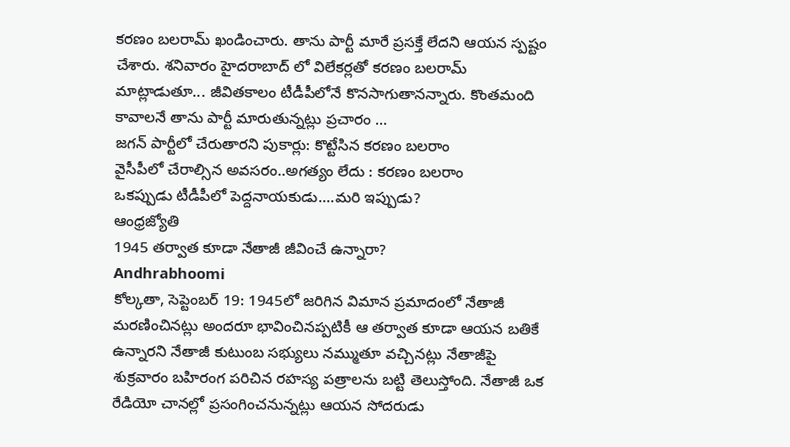కరణం బలరామ్ ఖండించారు. తాను పార్టీ మారే ప్రసక్తే లేదని ఆయన స్పష్టం చేశారు. శనివారం హైదరాబాద్ లో విలేకర్లతో కరణం బలరామ్ మాట్లాడుతూ... జీవితకాలం టీడీపీలోనే కొనసాగుతానన్నారు. కొంతమంది కావాలనే తాను పార్టీ మారుతున్నట్లు ప్రచారం ...
జగన్ పార్టీలో చేరుతారని పుకార్లు: కొట్టేసిన కరణం బలరాం
వైసీపీలో చేరాల్సిన అవసరం..అగత్యం లేదు : కరణం బలరాం
ఒకప్పుడు టీడీపీలో పెద్దనాయకుడు....మరి ఇప్పుడు?
ఆంధ్రజ్యోతి
1945 తర్వాత కూడా నేతాజీ జీవించే ఉన్నారా?
Andhrabhoomi
కోల్కతా, సెప్టెంబర్ 19: 1945లో జరిగిన విమాన ప్రమాదంలో నేతాజీ మరణించినట్లు అందరూ భావించినప్పటికీ ఆ తర్వాత కూడా ఆయన బతికే ఉన్నారని నేతాజీ కుటుంబ సభ్యులు నమ్ముతూ వచ్చినట్లు నేతాజీపై శుక్రవారం బహిరంగ పరిచిన రహస్య పత్రాలను బట్టి తెలుస్తోంది. నేతాజీ ఒక రేడియో చానల్లో ప్రసంగించనున్నట్లు ఆయన సోదరుడు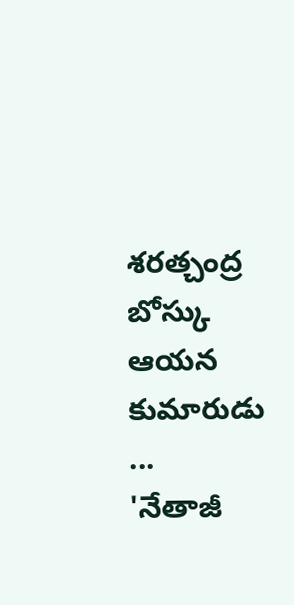శరత్చంద్ర బోస్కు ఆయన కుమారుడు ...
'నేతాజీ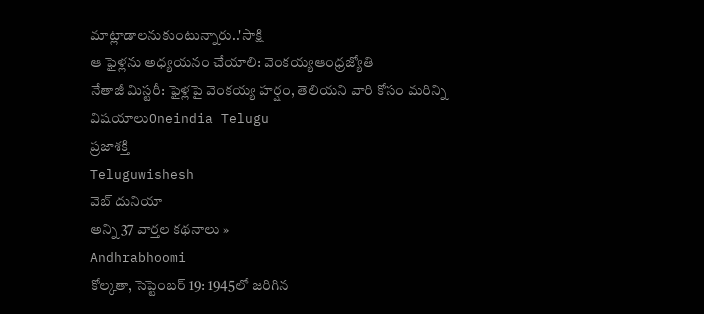మాట్లాడాలనుకుంటున్నారు..'సాక్షి
ఆ ఫైళ్లను అధ్యయనం చేయాలి: వెంకయ్యఆంధ్రజ్యోతి
నేతాజీ మిస్టరీ: ఫైళ్లపై వెంకయ్య హర్షం, తెలియని వారి కోసం మరిన్ని విషయాలుOneindia Telugu
ప్రజాశక్తి
Teluguwishesh
వెబ్ దునియా
అన్ని 37 వార్తల కథనాలు »
Andhrabhoomi
కోల్కతా, సెప్టెంబర్ 19: 1945లో జరిగిన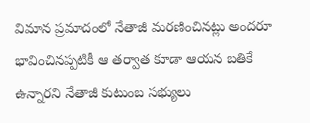విమాన ప్రమాదంలో నేతాజీ మరణించినట్లు అందరూ భావించినప్పటికీ ఆ తర్వాత కూడా ఆయన బతికే ఉన్నారని నేతాజీ కుటుంబ సభ్యులు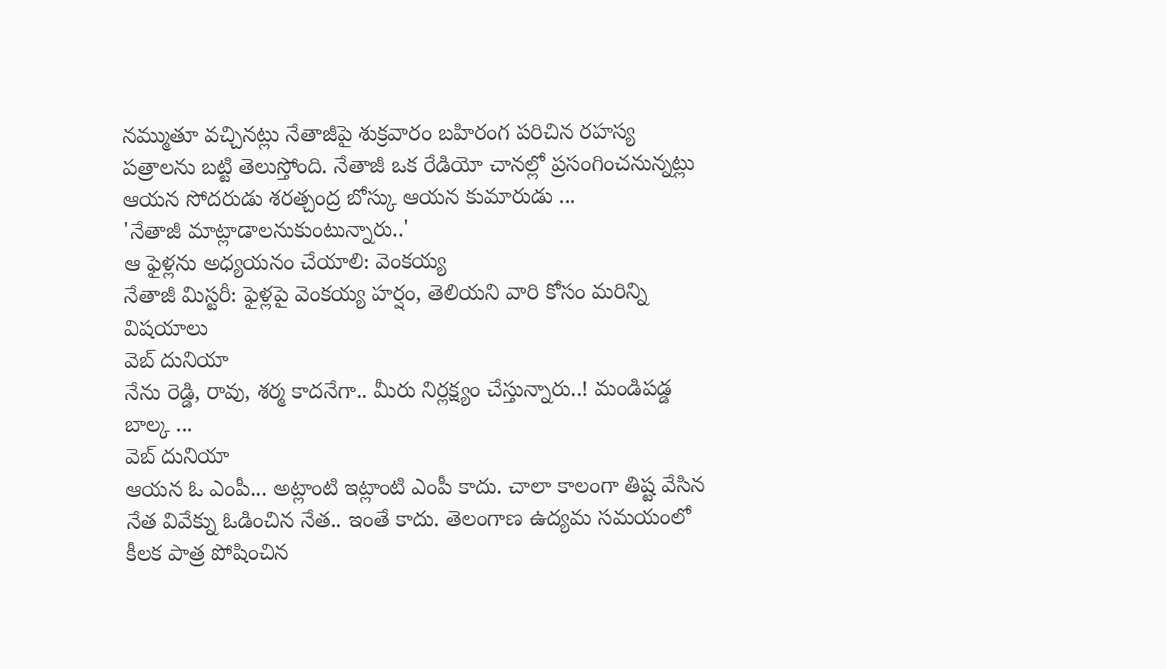నమ్ముతూ వచ్చినట్లు నేతాజీపై శుక్రవారం బహిరంగ పరిచిన రహస్య పత్రాలను బట్టి తెలుస్తోంది. నేతాజీ ఒక రేడియో చానల్లో ప్రసంగించనున్నట్లు ఆయన సోదరుడు శరత్చంద్ర బోస్కు ఆయన కుమారుడు ...
'నేతాజీ మాట్లాడాలనుకుంటున్నారు..'
ఆ ఫైళ్లను అధ్యయనం చేయాలి: వెంకయ్య
నేతాజీ మిస్టరీ: ఫైళ్లపై వెంకయ్య హర్షం, తెలియని వారి కోసం మరిన్ని విషయాలు
వెబ్ దునియా
నేను రెడ్డి, రావు, శర్మ కాదనేగా.. మీరు నిర్లక్ష్యం చేస్తున్నారు..! మండిపడ్డ బాల్క ...
వెబ్ దునియా
ఆయన ఓ ఎంపీ... అట్లాంటి ఇట్లాంటి ఎంపీ కాదు. చాలా కాలంగా తిష్ట వేసిన నేత వివేక్ను ఓడించిన నేత.. ఇంతే కాదు. తెలంగాణ ఉద్యమ సమయంలో కీలక పాత్ర పోషించిన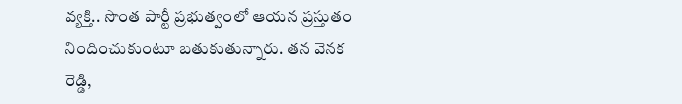వ్యక్తి.. సొంత పార్టీ ప్రభుత్వంలో ఆయన ప్రస్తుతం నిందించుకుంటూ బతుకుతున్నారు. తన వెనక రెడ్డి,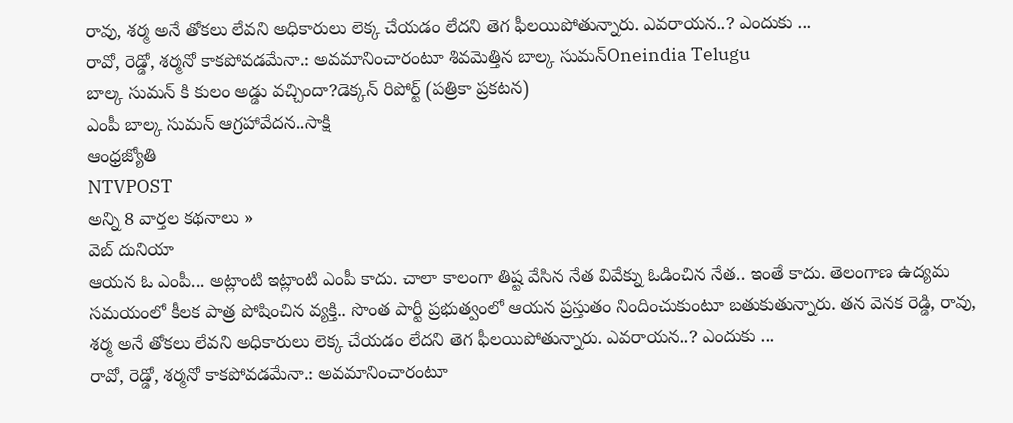రావు, శర్మ అనే తోకలు లేవని అధికారులు లెక్క చేయడం లేదని తెగ ఫీలయిపోతున్నారు. ఎవరాయన..? ఎందుకు ...
రావో, రెడ్డో, శర్మనో కాకపోవడమేనా.: అవమానించారంటూ శివమెత్తిన బాల్క సుమన్Oneindia Telugu
బాల్క సుమన్ కి కులం అడ్డు వచ్చిందా?డెక్కన్ రిపోర్ట్ (పత్రికా ప్రకటన)
ఎంపీ బాల్క సుమన్ ఆగ్రహావేదన..సాక్షి
ఆంధ్రజ్యోతి
NTVPOST
అన్ని 8 వార్తల కథనాలు »
వెబ్ దునియా
ఆయన ఓ ఎంపీ... అట్లాంటి ఇట్లాంటి ఎంపీ కాదు. చాలా కాలంగా తిష్ట వేసిన నేత వివేక్ను ఓడించిన నేత.. ఇంతే కాదు. తెలంగాణ ఉద్యమ సమయంలో కీలక పాత్ర పోషించిన వ్యక్తి.. సొంత పార్టీ ప్రభుత్వంలో ఆయన ప్రస్తుతం నిందించుకుంటూ బతుకుతున్నారు. తన వెనక రెడ్డి, రావు, శర్మ అనే తోకలు లేవని అధికారులు లెక్క చేయడం లేదని తెగ ఫీలయిపోతున్నారు. ఎవరాయన..? ఎందుకు ...
రావో, రెడ్డో, శర్మనో కాకపోవడమేనా.: అవమానించారంటూ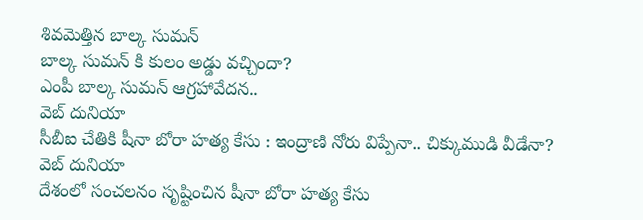శివమెత్తిన బాల్క సుమన్
బాల్క సుమన్ కి కులం అడ్డు వచ్చిందా?
ఎంపీ బాల్క సుమన్ ఆగ్రహావేదన..
వెబ్ దునియా
సీబీఐ చేతికి షీనా బోరా హత్య కేసు : ఇంద్రాణి నోరు విప్పేనా.. చిక్కుముడి వీడేనా?
వెబ్ దునియా
దేశంలో సంచలనం సృష్టించిన షీనా బోరా హత్య కేసు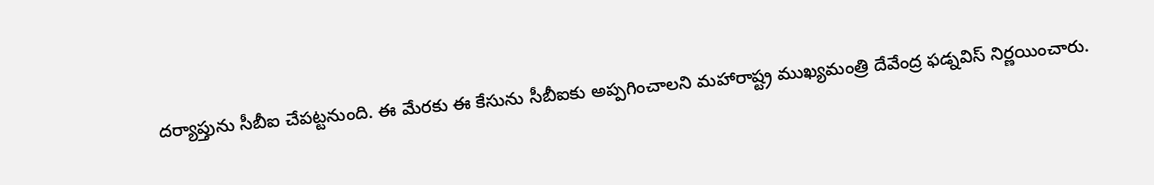దర్యాప్తును సీబీఐ చేపట్టనుంది. ఈ మేరకు ఈ కేసును సీబీఐకు అప్పగించాలని మహారాష్ట్ర ముఖ్యమంత్రి దేవేంద్ర ఫడ్నవిస్ నిర్ణయించారు.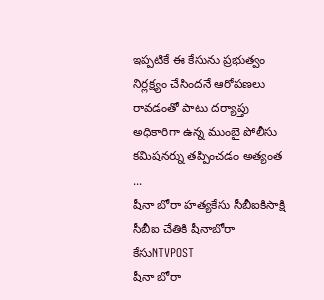ఇప్పటికే ఈ కేసును ప్రభుత్వం నిర్లక్ష్యం చేసిందనే ఆరోపణలు రావడంతో పాటు దర్యాప్తు అధికారిగా ఉన్న ముంబై పోలీసు కమిషనర్ను తప్పించడం అత్యంత ...
షీనా బోరా హత్యకేసు సీబీఐకిసాక్షి
సీబీఐ చేతికి షీనాబోరా కేసుNTVPOST
షీనా బోరా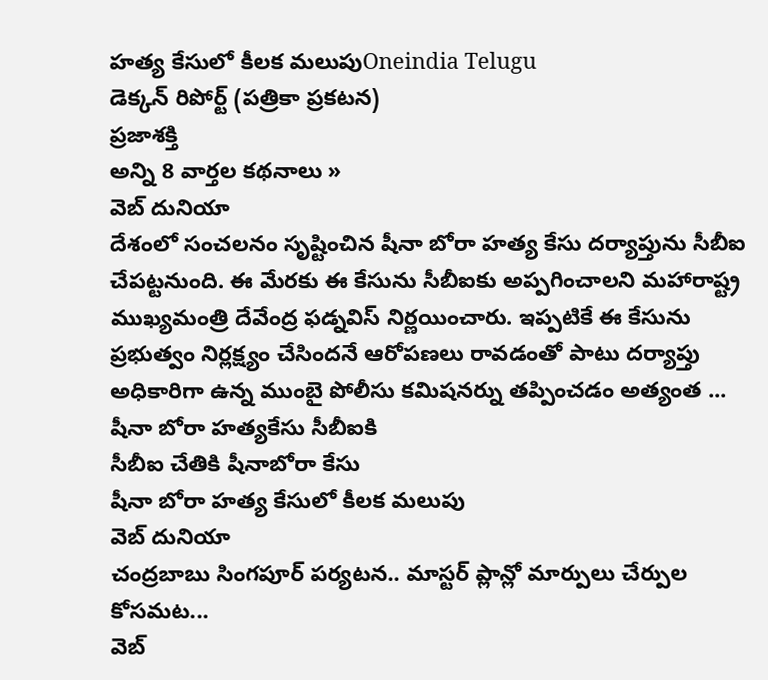హత్య కేసులో కీలక మలుపుOneindia Telugu
డెక్కన్ రిపోర్ట్ (పత్రికా ప్రకటన)
ప్రజాశక్తి
అన్ని 8 వార్తల కథనాలు »
వెబ్ దునియా
దేశంలో సంచలనం సృష్టించిన షీనా బోరా హత్య కేసు దర్యాప్తును సీబీఐ చేపట్టనుంది. ఈ మేరకు ఈ కేసును సీబీఐకు అప్పగించాలని మహారాష్ట్ర ముఖ్యమంత్రి దేవేంద్ర ఫడ్నవిస్ నిర్ణయించారు. ఇప్పటికే ఈ కేసును ప్రభుత్వం నిర్లక్ష్యం చేసిందనే ఆరోపణలు రావడంతో పాటు దర్యాప్తు అధికారిగా ఉన్న ముంబై పోలీసు కమిషనర్ను తప్పించడం అత్యంత ...
షీనా బోరా హత్యకేసు సీబీఐకి
సీబీఐ చేతికి షీనాబోరా కేసు
షీనా బోరా హత్య కేసులో కీలక మలుపు
వెబ్ దునియా
చంద్రబాబు సింగపూర్ పర్యటన.. మాస్టర్ ప్లాన్లో మార్పులు చేర్పుల కోసమట...
వెబ్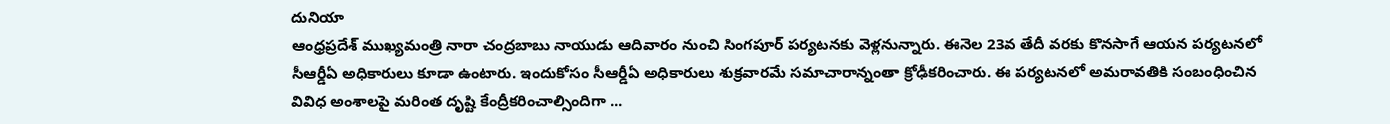దునియా
ఆంధ్రప్రదేశ్ ముఖ్యమంత్రి నారా చంద్రబాబు నాయుడు ఆదివారం నుంచి సింగపూర్ పర్యటనకు వెళ్లనున్నారు. ఈనెల 23వ తేదీ వరకు కొనసాగే ఆయన పర్యటనలో సీఆర్డీఏ అధికారులు కూడా ఉంటారు. ఇందుకోసం సీఆర్డీఏ అధికారులు శుక్రవారమే సమాచారాన్నంతా క్రోఢీకరించారు. ఈ పర్యటనలో అమరావతికి సంబంధించిన వివిధ అంశాలపై మరింత దృష్టి కేంద్రీకరించాల్సిందిగా ...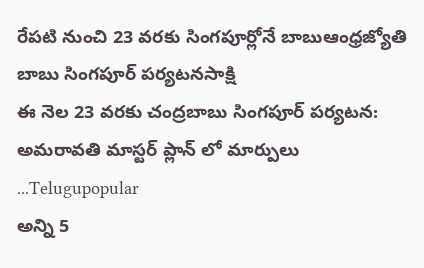రేపటి నుంచి 23 వరకు సింగపూర్లోనే బాబుఆంధ్రజ్యోతి
బాబు సింగపూర్ పర్యటనసాక్షి
ఈ నెల 23 వరకు చంద్రబాబు సింగపూర్ పర్యటన: అమరావతి మాస్టర్ ప్లాన్ లో మార్పులు ...Telugupopular
అన్ని 5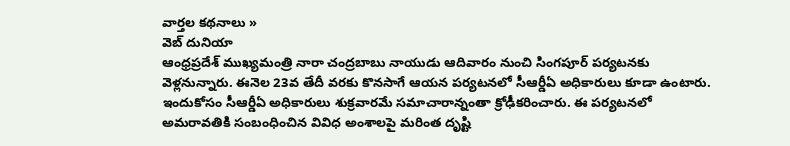వార్తల కథనాలు »
వెబ్ దునియా
ఆంధ్రప్రదేశ్ ముఖ్యమంత్రి నారా చంద్రబాబు నాయుడు ఆదివారం నుంచి సింగపూర్ పర్యటనకు వెళ్లనున్నారు. ఈనెల 23వ తేదీ వరకు కొనసాగే ఆయన పర్యటనలో సీఆర్డీఏ అధికారులు కూడా ఉంటారు. ఇందుకోసం సీఆర్డీఏ అధికారులు శుక్రవారమే సమాచారాన్నంతా క్రోఢీకరించారు. ఈ పర్యటనలో అమరావతికి సంబంధించిన వివిధ అంశాలపై మరింత దృష్టి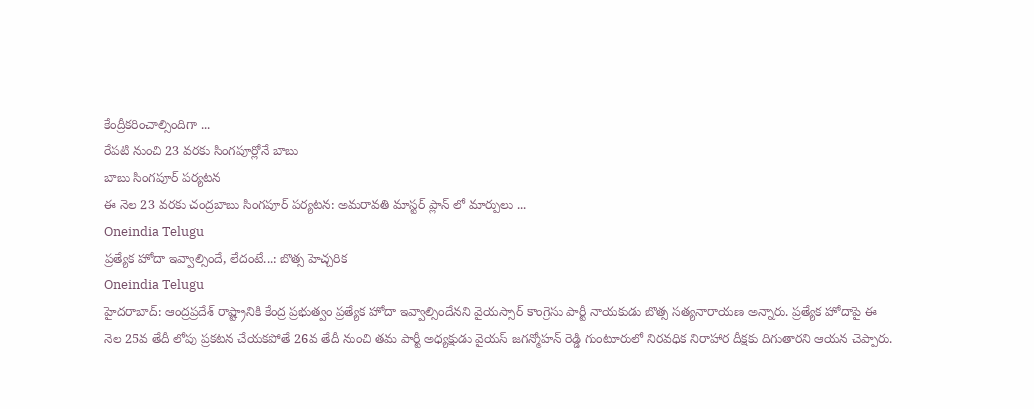కేంద్రీకరించాల్సిందిగా ...
రేపటి నుంచి 23 వరకు సింగపూర్లోనే బాబు
బాబు సింగపూర్ పర్యటన
ఈ నెల 23 వరకు చంద్రబాబు సింగపూర్ పర్యటన: అమరావతి మాస్టర్ ప్లాన్ లో మార్పులు ...
Oneindia Telugu
ప్రత్యేక హోదా ఇవ్వాల్సిందే, లేదంటే...: బొత్స హెచ్చరిక
Oneindia Telugu
హైదరాబాద్: ఆంద్రప్రదేశ్ రాష్ట్రానికి కేంద్ర ప్రభుత్వం ప్రత్యేక హోదా ఇవ్వాల్సిందేనని వైయస్సార్ కాంగ్రెసు పార్టీ నాయకుడు బొత్స సత్యనారాయణ అన్నారు. ప్రత్యేక హోదాపై ఈ నెల 25వ తేదీ లోపు ప్రకటన చేయకపోతే 26వ తేదీ నుంచి తమ పార్టీ అధ్యక్షుడు వైయస్ జగన్మోహన్ రెడ్డి గుంటూరులో నిరవధిక నిరాహార దీక్షకు దిగుతారని ఆయన చెప్పారు.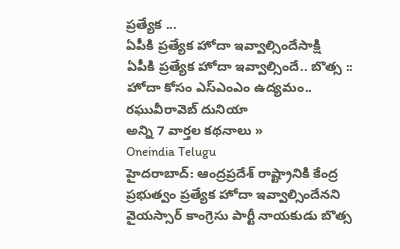ప్రత్యేక ...
ఏపీకి ప్రత్యేక హోదా ఇవ్వాల్సిందేసాక్షి
ఏపీకి ప్రత్యేక హోదా ఇవ్వాల్సిందే.. బొత్స :: హోదా కోసం ఎస్ఎంఎం ఉద్యమం.. రఘువీరావెబ్ దునియా
అన్ని 7 వార్తల కథనాలు »
Oneindia Telugu
హైదరాబాద్: ఆంద్రప్రదేశ్ రాష్ట్రానికి కేంద్ర ప్రభుత్వం ప్రత్యేక హోదా ఇవ్వాల్సిందేనని వైయస్సార్ కాంగ్రెసు పార్టీ నాయకుడు బొత్స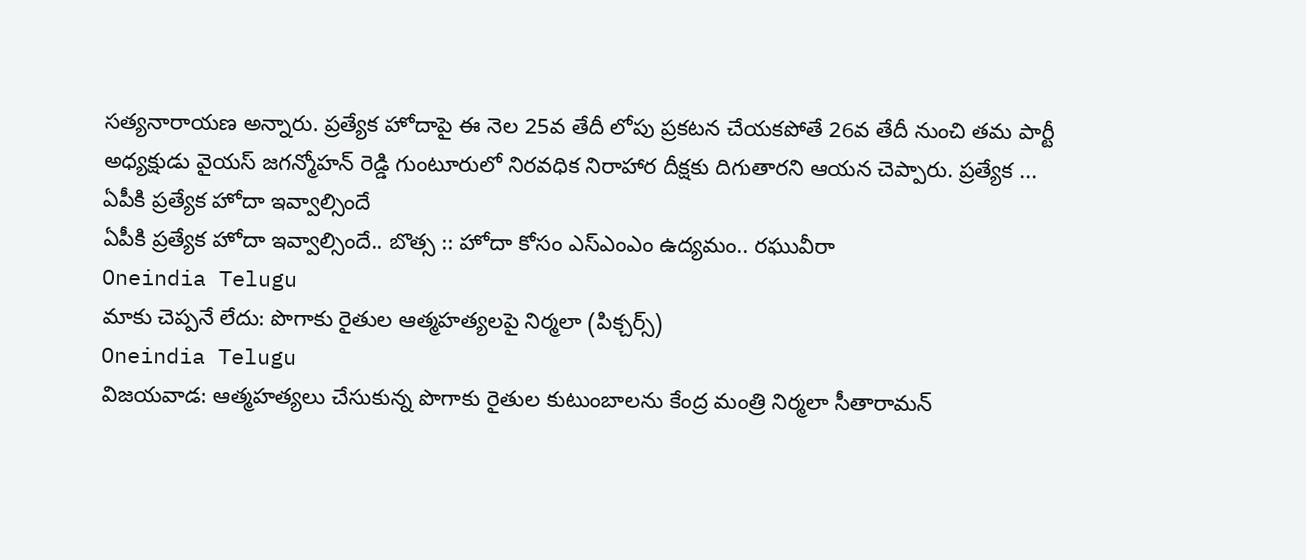సత్యనారాయణ అన్నారు. ప్రత్యేక హోదాపై ఈ నెల 25వ తేదీ లోపు ప్రకటన చేయకపోతే 26వ తేదీ నుంచి తమ పార్టీ అధ్యక్షుడు వైయస్ జగన్మోహన్ రెడ్డి గుంటూరులో నిరవధిక నిరాహార దీక్షకు దిగుతారని ఆయన చెప్పారు. ప్రత్యేక ...
ఏపీకి ప్రత్యేక హోదా ఇవ్వాల్సిందే
ఏపీకి ప్రత్యేక హోదా ఇవ్వాల్సిందే.. బొత్స :: హోదా కోసం ఎస్ఎంఎం ఉద్యమం.. రఘువీరా
Oneindia Telugu
మాకు చెప్పనే లేదు: పొగాకు రైతుల ఆత్మహత్యలపై నిర్మలా (పిక్చర్స్)
Oneindia Telugu
విజయవాడ: ఆత్మహత్యలు చేసుకున్న పొగాకు రైతుల కుటుంబాలను కేంద్ర మంత్రి నిర్మలా సీతారామన్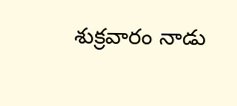శుక్రవారం నాడు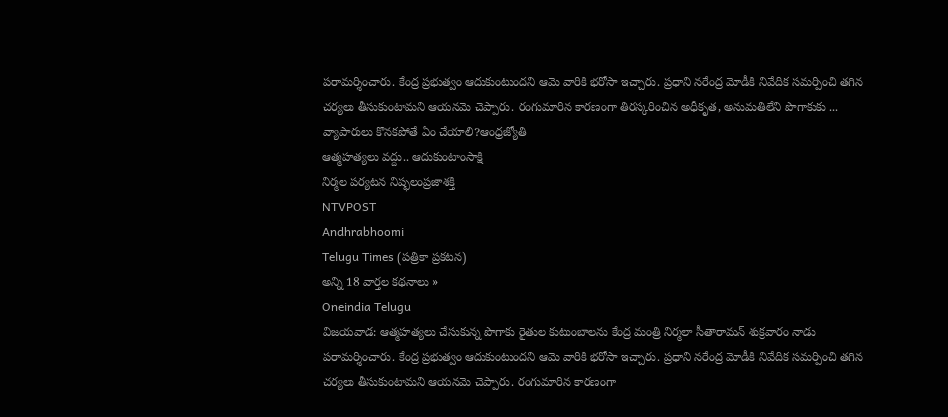పరామర్శించారు. కేంద్ర ప్రభుత్వం ఆదుకుంటుందని ఆమె వారికి భరోసా ఇచ్చారు. ప్రధాని నరేంద్ర మోడీకి నివేదిక సమర్పించి తగిన చర్యలు తీసుకుంటామని ఆయనమె చెప్పారు. రంగుమారిన కారణంగా తిరస్కరించిన అధీకృత, అనుమతిలేని పొగాకుకు ...
వ్యాపారులు కొనకపోతే ఏం చేయాలి?ఆంధ్రజ్యోతి
ఆత్మహత్యలు వద్దు.. ఆదుకుంటాంసాక్షి
నిర్మల పర్యటన నిష్ఫలంప్రజాశక్తి
NTVPOST
Andhrabhoomi
Telugu Times (పత్రికా ప్రకటన)
అన్ని 18 వార్తల కథనాలు »
Oneindia Telugu
విజయవాడ: ఆత్మహత్యలు చేసుకున్న పొగాకు రైతుల కుటుంబాలను కేంద్ర మంత్రి నిర్మలా సీతారామన్ శుక్రవారం నాడు పరామర్శించారు. కేంద్ర ప్రభుత్వం ఆదుకుంటుందని ఆమె వారికి భరోసా ఇచ్చారు. ప్రధాని నరేంద్ర మోడీకి నివేదిక సమర్పించి తగిన చర్యలు తీసుకుంటామని ఆయనమె చెప్పారు. రంగుమారిన కారణంగా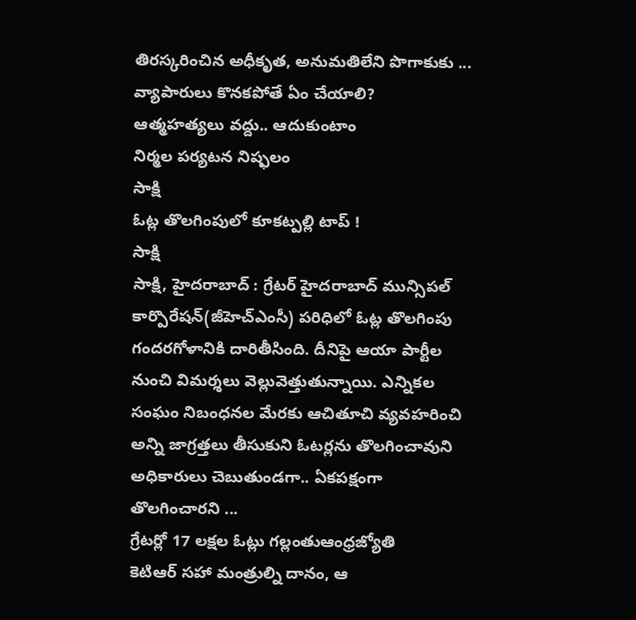తిరస్కరించిన అధీకృత, అనుమతిలేని పొగాకుకు ...
వ్యాపారులు కొనకపోతే ఏం చేయాలి?
ఆత్మహత్యలు వద్దు.. ఆదుకుంటాం
నిర్మల పర్యటన నిష్ఫలం
సాక్షి
ఓట్ల తొలగింపులో కూకట్పల్లి టాప్ !
సాక్షి
సాక్షి, హైదరాబాద్ : గ్రేటర్ హైదరాబాద్ మున్సిపల్ కార్పొరేషన్(జీహెచ్ఎంసీ) పరిధిలో ఓట్ల తొలగింపు గందరగోళానికి దారితీసింది. దీనిపై ఆయా పార్టీల నుంచి విమర్శలు వెల్లువెత్తుతున్నాయి. ఎన్నికల సంఘం నిబంధనల మేరకు ఆచితూచి వ్యవహరించి అన్ని జాగ్రత్తలు తీసుకుని ఓటర్లను తొలగించావుని అధికారులు చెబుతుండగా.. ఏకపక్షంగా తొలగించారని ...
గ్రేటర్లో 17 లక్షల ఓట్లు గల్లంతుఆంధ్రజ్యోతి
కెటిఆర్ సహా మంత్రుల్ని దానం, ఆ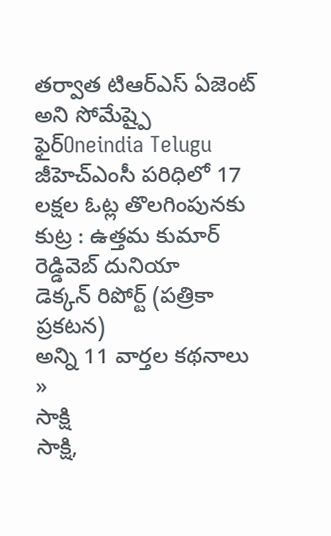తర్వాత టిఆర్ఎస్ ఏజెంట్ అని సోమేష్పై ఫైర్Oneindia Telugu
జీహెచ్ఎంసీ పరిధిలో 17 లక్షల ఓట్ల తొలగింపునకు కుట్ర : ఉత్తమ కుమార్ రెడ్డివెబ్ దునియా
డెక్కన్ రిపోర్ట్ (పత్రికా ప్రకటన)
అన్ని 11 వార్తల కథనాలు »
సాక్షి
సాక్షి,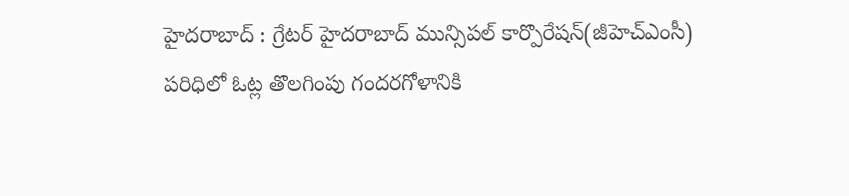హైదరాబాద్ : గ్రేటర్ హైదరాబాద్ మున్సిపల్ కార్పొరేషన్(జీహెచ్ఎంసీ) పరిధిలో ఓట్ల తొలగింపు గందరగోళానికి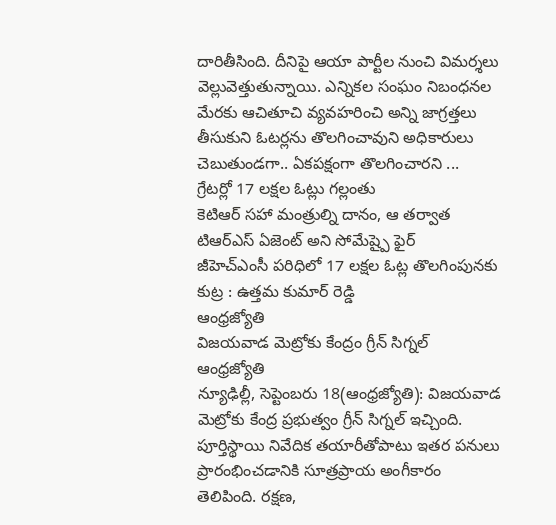దారితీసింది. దీనిపై ఆయా పార్టీల నుంచి విమర్శలు వెల్లువెత్తుతున్నాయి. ఎన్నికల సంఘం నిబంధనల మేరకు ఆచితూచి వ్యవహరించి అన్ని జాగ్రత్తలు తీసుకుని ఓటర్లను తొలగించావుని అధికారులు చెబుతుండగా.. ఏకపక్షంగా తొలగించారని ...
గ్రేటర్లో 17 లక్షల ఓట్లు గల్లంతు
కెటిఆర్ సహా మంత్రుల్ని దానం, ఆ తర్వాత టిఆర్ఎస్ ఏజెంట్ అని సోమేష్పై ఫైర్
జీహెచ్ఎంసీ పరిధిలో 17 లక్షల ఓట్ల తొలగింపునకు కుట్ర : ఉత్తమ కుమార్ రెడ్డి
ఆంధ్రజ్యోతి
విజయవాడ మెట్రోకు కేంద్రం గ్రీన్ సిగ్నల్
ఆంధ్రజ్యోతి
న్యూఢిల్లీ, సెప్టెంబరు 18(ఆంధ్రజ్యోతి): విజయవాడ మెట్రోకు కేంద్ర ప్రభుత్వం గ్రీన్ సిగ్నల్ ఇచ్చింది. పూర్తిస్థాయి నివేదిక తయారీతోపాటు ఇతర పనులు ప్రారంభించడానికి సూత్రప్రాయ అంగీకారం తెలిపింది. రక్షణ,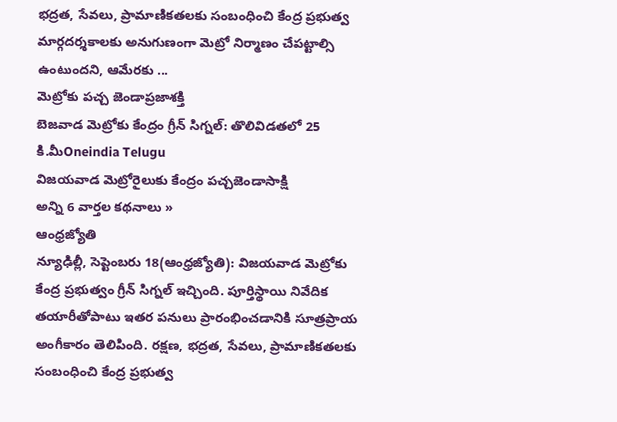భద్రత, సేవలు, ప్రామాణికతలకు సంబంధించి కేంద్ర ప్రభుత్వ మార్గదర్శకాలకు అనుగుణంగా మెట్రో నిర్మాణం చేపట్టాల్సి ఉంటుందని, ఆమేరకు ...
మెట్రోకు పచ్చ జెండాప్రజాశక్తి
బెజవాడ మెట్రోకు కేంద్రం గ్రీన్ సిగ్నల్: తొలివిడతలో 25 కి.మీOneindia Telugu
విజయవాడ మెట్రోరైలుకు కేంద్రం పచ్చజెండాసాక్షి
అన్ని 6 వార్తల కథనాలు »
ఆంధ్రజ్యోతి
న్యూఢిల్లీ, సెప్టెంబరు 18(ఆంధ్రజ్యోతి): విజయవాడ మెట్రోకు కేంద్ర ప్రభుత్వం గ్రీన్ సిగ్నల్ ఇచ్చింది. పూర్తిస్థాయి నివేదిక తయారీతోపాటు ఇతర పనులు ప్రారంభించడానికి సూత్రప్రాయ అంగీకారం తెలిపింది. రక్షణ, భద్రత, సేవలు, ప్రామాణికతలకు సంబంధించి కేంద్ర ప్రభుత్వ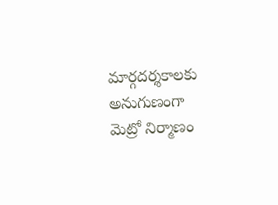మార్గదర్శకాలకు అనుగుణంగా మెట్రో నిర్మాణం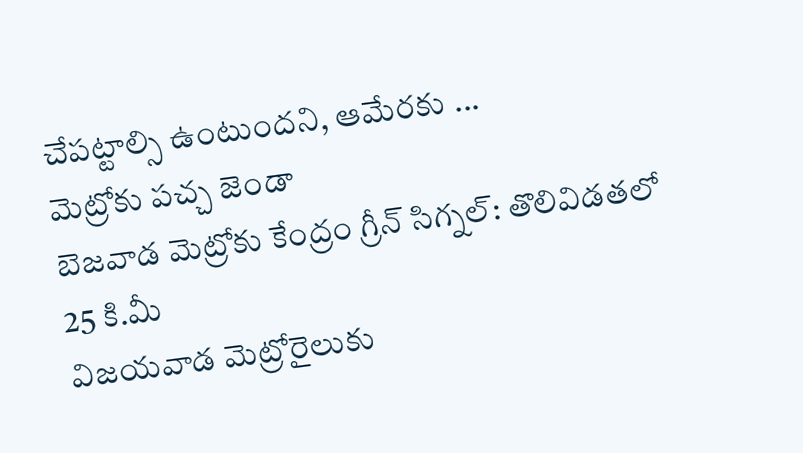చేపట్టాల్సి ఉంటుందని, ఆమేరకు ...
మెట్రోకు పచ్చ జెండా
బెజవాడ మెట్రోకు కేంద్రం గ్రీన్ సిగ్నల్: తొలివిడతలో 25 కి.మీ
విజయవాడ మెట్రోరైలుకు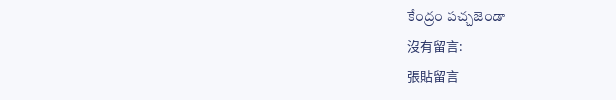కేంద్రం పచ్చజెండా
沒有留言:
張貼留言